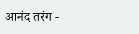आनंद तरंग -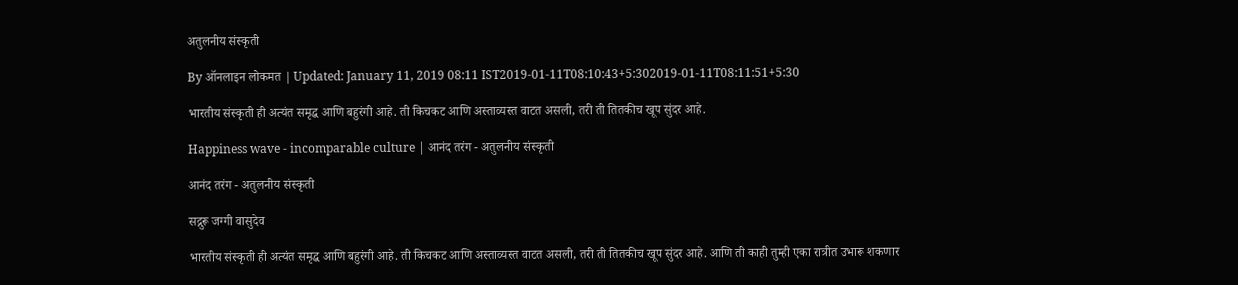अतुलनीय संस्कृती

By ऑनलाइन लोकमत | Updated: January 11, 2019 08:11 IST2019-01-11T08:10:43+5:302019-01-11T08:11:51+5:30

भारतीय संस्कृती ही अत्यंत समृद्ध आणि बहुरंगी आहे. ती किचकट आणि अस्ताव्यस्त वाटत असली, तरी ती तितकीच खूप सुंदर आहे.

Happiness wave - incomparable culture | आनंद तरंग - अतुलनीय संस्कृती

आनंद तरंग - अतुलनीय संस्कृती

सद्गुरू जग्गी वासुदेव

भारतीय संस्कृती ही अत्यंत समृद्ध आणि बहुरंगी आहे. ती किचकट आणि अस्ताव्यस्त वाटत असली, तरी ती तितकीच खूप सुंदर आहे. आणि ती काही तुम्ही एका रात्रीत उभारू शकणार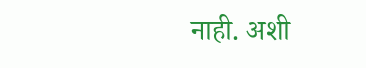नाही. अशी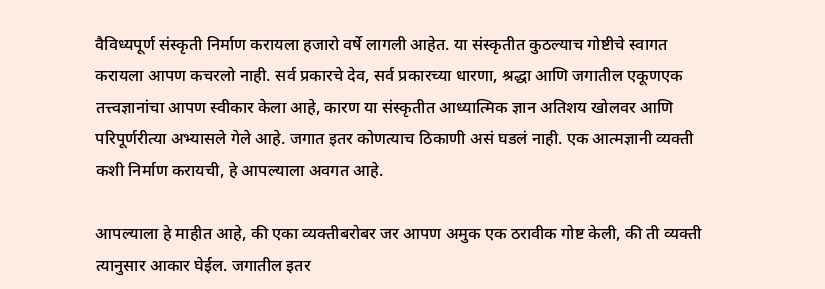वैविध्यपूर्ण संस्कृती निर्माण करायला हजारो वर्षे लागली आहेत. या संस्कृतीत कुठल्याच गोष्टीचे स्वागत करायला आपण कचरलो नाही. सर्व प्रकारचे देव, सर्व प्रकारच्या धारणा, श्रद्धा आणि जगातील एकूणएक तत्त्वज्ञानांचा आपण स्वीकार केला आहे, कारण या संस्कृतीत आध्यात्मिक ज्ञान अतिशय खोलवर आणि परिपूर्णरीत्या अभ्यासले गेले आहे. जगात इतर कोणत्याच ठिकाणी असं घडलं नाही. एक आत्मज्ञानी व्यक्ती कशी निर्माण करायची, हे आपल्याला अवगत आहे.

आपल्याला हे माहीत आहे, की एका व्यक्तीबरोबर जर आपण अमुक एक ठरावीक गोष्ट केली, की ती व्यक्ती त्यानुसार आकार घेईल. जगातील इतर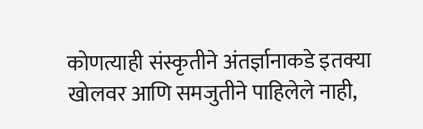कोणत्याही संस्कृतीने अंतर्ज्ञानाकडे इतक्या खोलवर आणि समजुतीने पाहिलेले नाही,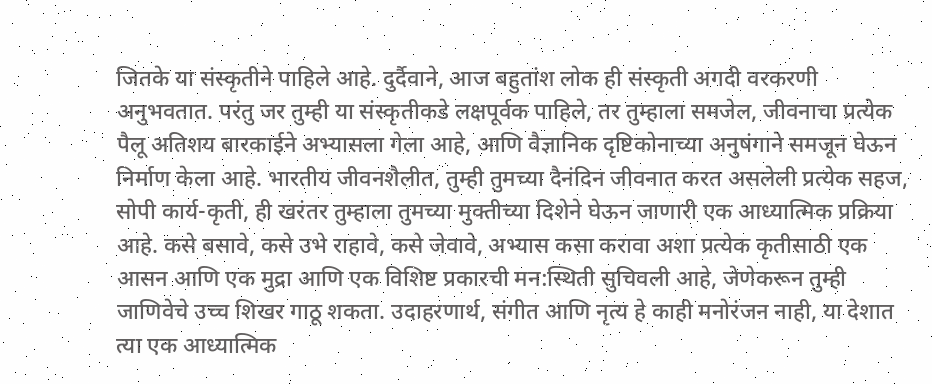जितके या संस्कृतीने पाहिले आहे. दुर्दैवाने, आज बहुतांश लोक ही संस्कृती अगदी वरकरणी अनुभवतात. परंतु जर तुम्ही या संस्कृतीकडे लक्षपूर्वक पाहिले, तर तुम्हाला समजेल, जीवनाचा प्रत्येक पैलू अतिशय बारकाईने अभ्यासला गेला आहे, आणि वैज्ञानिक दृष्टिकोनाच्या अनुषंगाने समजून घेऊन निर्माण केला आहे. भारतीय जीवनशैलीत, तुम्ही तुमच्या दैनंदिन जीवनात करत असलेली प्रत्येक सहज, सोपी कार्य-कृती, ही खरंतर तुम्हाला तुमच्या मुक्तीच्या दिशेने घेऊन जाणारी एक आध्यात्मिक प्रक्रिया आहे. कसे बसावे, कसे उभे राहावे, कसे जेवावे, अभ्यास कसा करावा अशा प्रत्येक कृतीसाठी एक आसन आणि एक मुद्रा आणि एक विशिष्ट प्रकारची मन:स्थिती सुचिवली आहे, जेणेकरून तुम्ही जाणिवेचे उच्च शिखर गाठू शकता. उदाहरणार्थ, संगीत आणि नृत्य हे काही मनोरंजन नाही, या देशात त्या एक आध्यात्मिक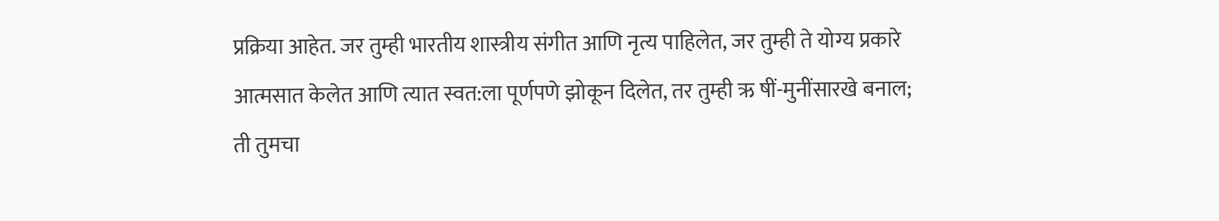प्रक्रिया आहेत. जर तुम्ही भारतीय शास्त्रीय संगीत आणि नृत्य पाहिलेत, जर तुम्ही ते योग्य प्रकारे आत्मसात केलेत आणि त्यात स्वत:ला पूर्णपणे झोकून दिलेत, तर तुम्ही ऋ षीं-मुनींसारखे बनाल; ती तुमचा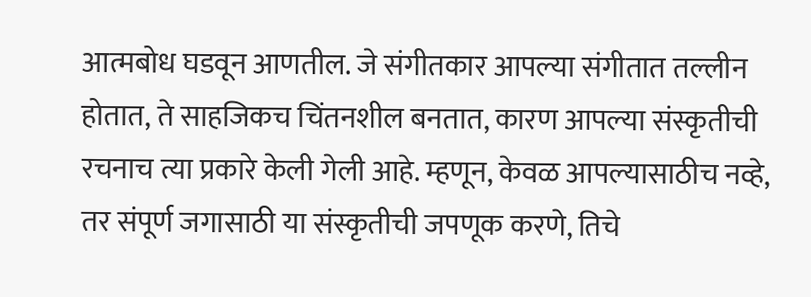आत्मबोध घडवून आणतील. जे संगीतकार आपल्या संगीतात तल्लीन होतात, ते साहजिकच चिंतनशील बनतात, कारण आपल्या संस्कृतीची रचनाच त्या प्रकारे केली गेली आहे. म्हणून, केवळ आपल्यासाठीच नव्हे, तर संपूर्ण जगासाठी या संस्कृतीची जपणूक करणे, तिचे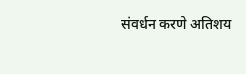संवर्धन करणे अतिशय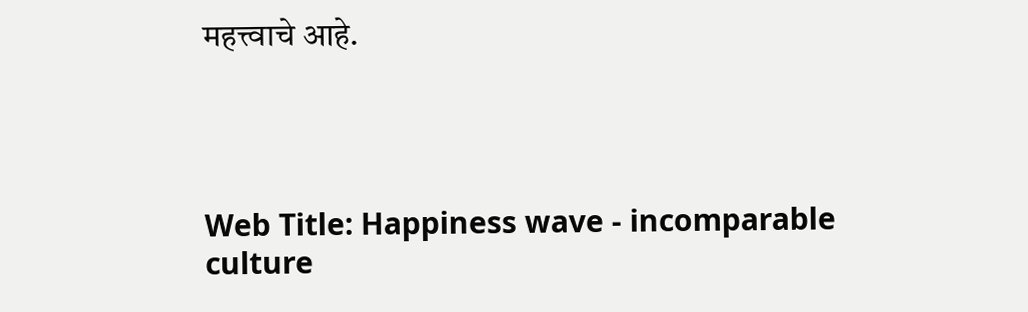महत्त्वाचे आहे.




Web Title: Happiness wave - incomparable culture